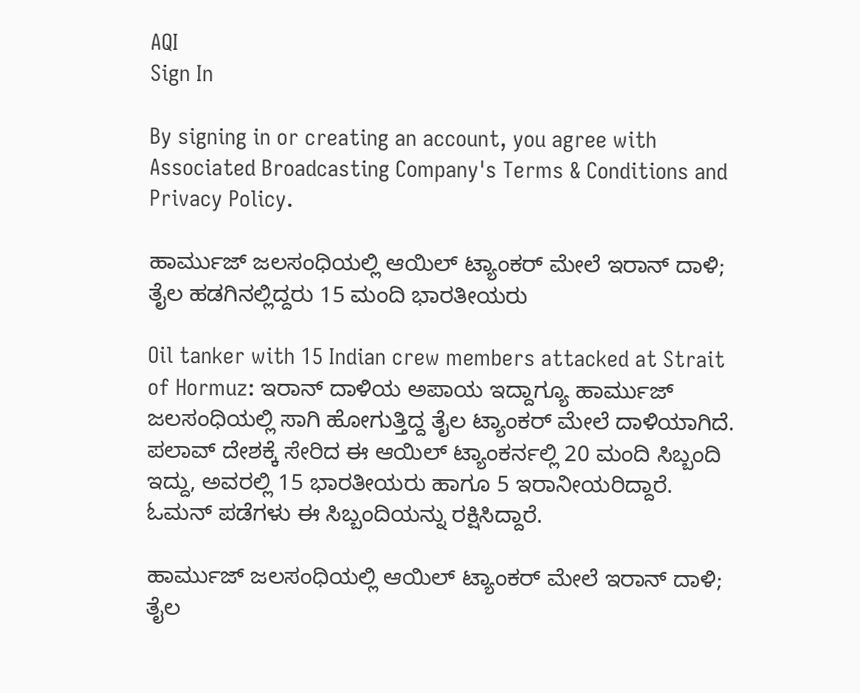AQI
Sign In

By signing in or creating an account, you agree with Associated Broadcasting Company's Terms & Conditions and Privacy Policy.

ಹಾರ್ಮುಜ್ ಜಲಸಂಧಿಯಲ್ಲಿ ಆಯಿಲ್ ಟ್ಯಾಂಕರ್ ಮೇಲೆ ಇರಾನ್ ದಾಳಿ; ತೈಲ ಹಡಗಿನಲ್ಲಿದ್ದರು 15 ಮಂದಿ ಭಾರತೀಯರು

Oil tanker with 15 Indian crew members attacked at Strait of Hormuz: ಇರಾನ್ ದಾಳಿಯ ಅಪಾಯ ಇದ್ದಾಗ್ಯೂ ಹಾರ್ಮುಜ್ ಜಲಸಂಧಿಯಲ್ಲಿ ಸಾಗಿ ಹೋಗುತ್ತಿದ್ದ ತೈಲ ಟ್ಯಾಂಕರ್ ಮೇಲೆ ದಾಳಿಯಾಗಿದೆ. ಪಲಾವ್ ದೇಶಕ್ಕೆ ಸೇರಿದ ಈ ಆಯಿಲ್ ಟ್ಯಾಂಕರ್ನಲ್ಲಿ 20 ಮಂದಿ ಸಿಬ್ಬಂದಿ ಇದ್ದು, ಅವರಲ್ಲಿ 15 ಭಾರತೀಯರು ಹಾಗೂ 5 ಇರಾನೀಯರಿದ್ದಾರೆ. ಓಮನ್ ಪಡೆಗಳು ಈ ಸಿಬ್ಬಂದಿಯನ್ನು ರಕ್ಷಿಸಿದ್ದಾರೆ.

ಹಾರ್ಮುಜ್ ಜಲಸಂಧಿಯಲ್ಲಿ ಆಯಿಲ್ ಟ್ಯಾಂಕರ್ ಮೇಲೆ ಇರಾನ್ ದಾಳಿ; ತೈಲ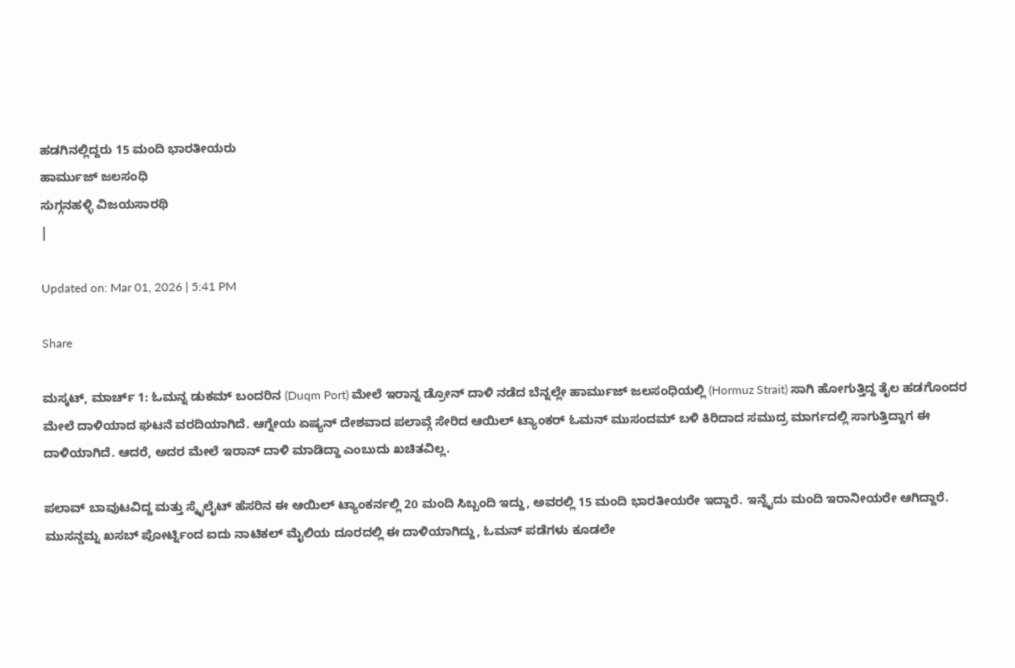ಹಡಗಿನಲ್ಲಿದ್ದರು 15 ಮಂದಿ ಭಾರತೀಯರು
ಹಾರ್ಮುಜ್ ಜಲಸಂಧಿ
ಸುಗ್ಗನಹಳ್ಳಿ ವಿಜಯಸಾರಥಿ
|

Updated on: Mar 01, 2026 | 5:41 PM

Share

ಮಸ್ಕಟ್, ಮಾರ್ಚ್ 1: ಓಮನ್ನ ಡುಕಮ್ ಬಂದರಿನ (Duqm Port) ಮೇಲೆ ಇರಾನ್ನ ಡ್ರೋನ್ ದಾಳಿ ನಡೆದ ಬೆನ್ನಲ್ಲೇ ಹಾರ್ಮುಜ್ ಜಲಸಂಧಿಯಲ್ಲಿ (Hormuz Strait) ಸಾಗಿ ಹೋಗುತ್ತಿದ್ದ ತೈಲ ಹಡಗೊಂದರ ಮೇಲೆ ದಾಳಿಯಾದ ಘಟನೆ ವರದಿಯಾಗಿದೆ. ಆಗ್ನೇಯ ಏಷ್ಯನ್ ದೇಶವಾದ ಪಲಾವ್ಗೆ ಸೇರಿದ ಆಯಿಲ್ ಟ್ಯಾಂಕರ್ ಓಮನ್ ಮುಸಂದಮ್ ಬಳಿ ಕಿರಿದಾದ ಸಮುದ್ರ ಮಾರ್ಗದಲ್ಲಿ ಸಾಗುತ್ತಿದ್ದಾಗ ಈ ದಾಳಿಯಾಗಿದೆ. ಆದರೆ, ಅದರ ಮೇಲೆ ಇರಾನ್ ದಾಳಿ ಮಾಡಿದ್ದಾ ಎಂಬುದು ಖಚಿತವಿಲ್ಲ.

ಪಲಾವ್ ಬಾವುಟವಿದ್ದ ಮತ್ತು ಸ್ಕೈಲೈಟ್ ಹೆಸರಿನ ಈ ಆಯಿಲ್ ಟ್ಯಾಂಕರ್ನಲ್ಲಿ 20 ಮಂದಿ ಸಿಬ್ಬಂದಿ ಇದ್ದು, ಅವರಲ್ಲಿ 15 ಮಂದಿ ಭಾರತೀಯರೇ ಇದ್ದಾರೆ. ಇನ್ನೈದು ಮಂದಿ ಇರಾನೀಯರೇ ಆಗಿದ್ದಾರೆ. ಮುಸನ್ಡಮ್ನ ಖಸಬ್ ಪೋರ್ಟ್ನಿಂದ ಐದು ನಾಟಿಕಲ್ ಮೈಲಿಯ ದೂರದಲ್ಲಿ ಈ ದಾಳಿಯಾಗಿದ್ದು, ಓಮನ್ ಪಡೆಗಳು ಕೂಡಲೇ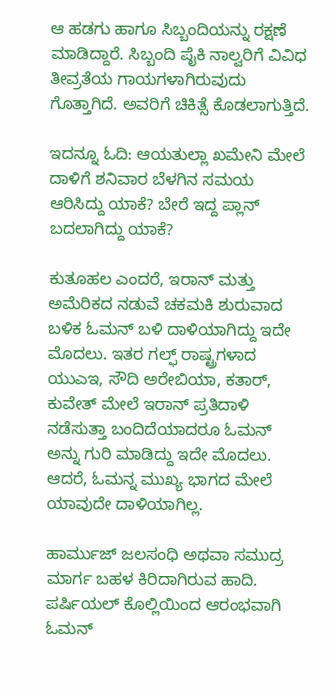ಆ ಹಡಗು ಹಾಗೂ ಸಿಬ್ಬಂದಿಯನ್ನು ರಕ್ಷಣೆ ಮಾಡಿದ್ದಾರೆ. ಸಿಬ್ಬಂದಿ ಪೈಕಿ ನಾಲ್ವರಿಗೆ ವಿವಿಧ ತೀವ್ರತೆಯ ಗಾಯಗಳಾಗಿರುವುದು ಗೊತ್ತಾಗಿದೆ. ಅವರಿಗೆ ಚಿಕಿತ್ಸೆ ಕೊಡಲಾಗುತ್ತಿದೆ.

ಇದನ್ನೂ ಓದಿ: ಆಯತುಲ್ಲಾ ಖಮೇನಿ ಮೇಲೆ ದಾಳಿಗೆ ಶನಿವಾರ ಬೆಳಗಿನ ಸಮಯ ಆರಿಸಿದ್ದು ಯಾಕೆ? ಬೇರೆ ಇದ್ದ ಪ್ಲಾನ್ ಬದಲಾಗಿದ್ದು ಯಾಕೆ?

ಕುತೂಹಲ ಎಂದರೆ, ಇರಾನ್ ಮತ್ತು ಅಮೆರಿಕದ ನಡುವೆ ಚಕಮಕಿ ಶುರುವಾದ ಬಳಿಕ ಓಮನ್ ಬಳಿ ದಾಳಿಯಾಗಿದ್ದು ಇದೇ ಮೊದಲು. ಇತರ ಗಲ್ಫ್ ರಾಷ್ಟ್ರಗಳಾದ ಯುಎಇ, ಸೌದಿ ಅರೇಬಿಯಾ, ಕತಾರ್, ಕುವೇತ್ ಮೇಲೆ ಇರಾನ್ ಪ್ರತಿದಾಳಿ ನಡೆಸುತ್ತಾ ಬಂದಿದೆಯಾದರೂ ಓಮನ್ ಅನ್ನು ಗುರಿ ಮಾಡಿದ್ದು ಇದೇ ಮೊದಲು. ಆದರೆ, ಓಮನ್ನ ಮುಖ್ಯ ಭಾಗದ ಮೇಲೆ ಯಾವುದೇ ದಾಳಿಯಾಗಿಲ್ಲ.

ಹಾರ್ಮುಜ್ ಜಲಸಂಧಿ ಅಥವಾ ಸಮುದ್ರ ಮಾರ್ಗ ಬಹಳ ಕಿರಿದಾಗಿರುವ ಹಾದಿ. ಪರ್ಷಿಯಲ್ ಕೊಲ್ಲಿಯಿಂದ ಆರಂಭವಾಗಿ ಓಮನ್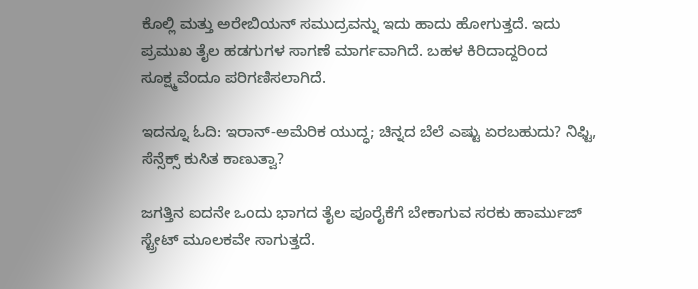ಕೊಲ್ಲಿ ಮತ್ತು ಅರೇಬಿಯನ್ ಸಮುದ್ರವನ್ನು ಇದು ಹಾದು ಹೋಗುತ್ತದೆ. ಇದು ಪ್ರಮುಖ ತೈಲ ಹಡಗುಗಳ ಸಾಗಣೆ ಮಾರ್ಗವಾಗಿದೆ. ಬಹಳ ಕಿರಿದಾದ್ದರಿಂದ ಸೂಕ್ಷ್ಮವೆಂದೂ ಪರಿಗಣಿಸಲಾಗಿದೆ.

ಇದನ್ನೂ ಓದಿ: ಇರಾನ್-ಅಮೆರಿಕ ಯುದ್ಧ; ಚಿನ್ನದ ಬೆಲೆ ಎಷ್ಟು ಏರಬಹುದು? ನಿಫ್ಟಿ, ಸೆನ್ಸೆಕ್ಸ್ ಕುಸಿತ ಕಾಣುತ್ವಾ?

ಜಗತ್ತಿನ ಐದನೇ ಒಂದು ಭಾಗದ ತೈಲ ಪೂರೈಕೆಗೆ ಬೇಕಾಗುವ ಸರಕು ಹಾರ್ಮುಜ್ ಸ್ಟ್ರೇಟ್ ಮೂಲಕವೇ ಸಾಗುತ್ತದೆ.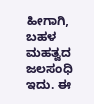ಹೀಗಾಗಿ, ಬಹಳ ಮಹತ್ವದ ಜಲಸಂಧಿ ಇದು. ಈ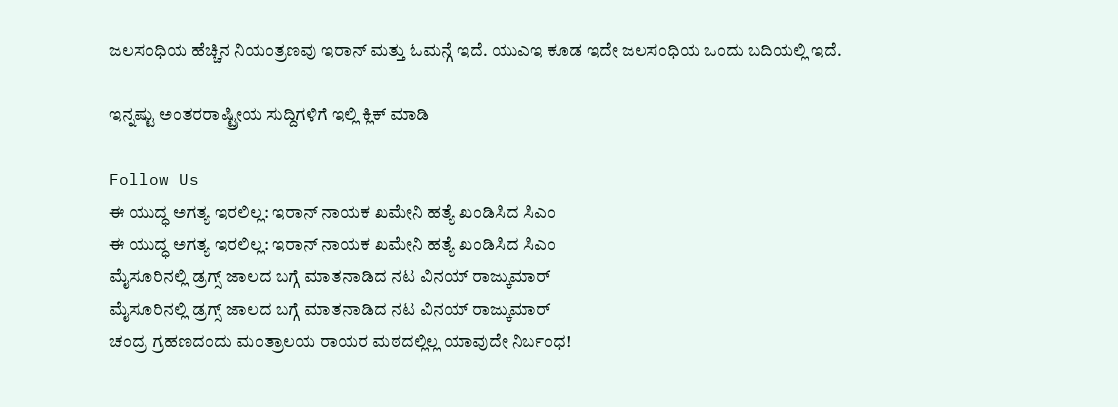ಜಲಸಂಧಿಯ ಹೆಚ್ಚಿನ ನಿಯಂತ್ರಣವು ಇರಾನ್ ಮತ್ತು ಓಮನ್ಗೆ ಇದೆ. ಯುಎಇ ಕೂಡ ಇದೇ ಜಲಸಂಧಿಯ ಒಂದು ಬದಿಯಲ್ಲಿ ಇದೆ.

ಇನ್ನಷ್ಟು ಅಂತರರಾಷ್ಟ್ರೀಯ ಸುದ್ದಿಗಳಿಗೆ ಇಲ್ಲಿ ಕ್ಲಿಕ್ ಮಾಡಿ

Follow Us
ಈ ಯುದ್ಧ ಅಗತ್ಯ ಇರಲಿಲ್ಲ: ಇರಾನ್ ನಾಯಕ ಖಮೇನಿ ಹತ್ಯೆ ಖಂಡಿಸಿದ ಸಿಎಂ
ಈ ಯುದ್ಧ ಅಗತ್ಯ ಇರಲಿಲ್ಲ: ಇರಾನ್ ನಾಯಕ ಖಮೇನಿ ಹತ್ಯೆ ಖಂಡಿಸಿದ ಸಿಎಂ
ಮೈಸೂರಿನಲ್ಲಿ ಡ್ರಗ್ಸ್ ಜಾಲದ ಬಗ್ಗೆ ಮಾತನಾಡಿದ ನಟ ವಿನಯ್ ರಾಜ್ಕುಮಾರ್
ಮೈಸೂರಿನಲ್ಲಿ ಡ್ರಗ್ಸ್ ಜಾಲದ ಬಗ್ಗೆ ಮಾತನಾಡಿದ ನಟ ವಿನಯ್ ರಾಜ್ಕುಮಾರ್
ಚಂದ್ರ ಗ್ರಹಣದಂದು ಮಂತ್ರಾಲಯ ರಾಯರ ಮಠದಲ್ಲಿಲ್ಲ ಯಾವುದೇ ನಿರ್ಬಂಧ!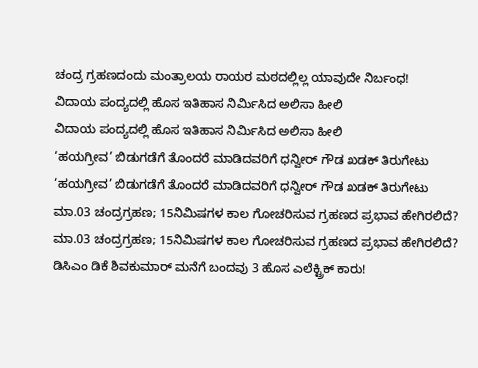ಚಂದ್ರ ಗ್ರಹಣದಂದು ಮಂತ್ರಾಲಯ ರಾಯರ ಮಠದಲ್ಲಿಲ್ಲ ಯಾವುದೇ ನಿರ್ಬಂಧ!
ವಿದಾಯ ಪಂದ್ಯದಲ್ಲಿ ಹೊಸ ಇತಿಹಾಸ ನಿರ್ಮಿಸಿದ ಅಲಿಸಾ ಹೀಲಿ
ವಿದಾಯ ಪಂದ್ಯದಲ್ಲಿ ಹೊಸ ಇತಿಹಾಸ ನಿರ್ಮಿಸಿದ ಅಲಿಸಾ ಹೀಲಿ
‘ಹಯಗ್ರೀವ’ ಬಿಡುಗಡೆಗೆ ತೊಂದರೆ ಮಾಡಿದವರಿಗೆ ಧನ್ವೀರ್ ಗೌಡ ಖಡಕ್ ತಿರುಗೇಟು
‘ಹಯಗ್ರೀವ’ ಬಿಡುಗಡೆಗೆ ತೊಂದರೆ ಮಾಡಿದವರಿಗೆ ಧನ್ವೀರ್ ಗೌಡ ಖಡಕ್ ತಿರುಗೇಟು
ಮಾ.03 ಚಂದ್ರಗ್ರಹಣ; 15ನಿಮಿಷಗಳ ಕಾಲ ಗೋಚರಿಸುವ ಗ್ರಹಣದ ಪ್ರಭಾವ ಹೇಗಿರಲಿದೆ?
ಮಾ.03 ಚಂದ್ರಗ್ರಹಣ; 15ನಿಮಿಷಗಳ ಕಾಲ ಗೋಚರಿಸುವ ಗ್ರಹಣದ ಪ್ರಭಾವ ಹೇಗಿರಲಿದೆ?
ಡಿಸಿಎಂ ಡಿಕೆ ಶಿವಕುಮಾರ್ ಮನೆಗೆ ಬಂದವು 3 ಹೊಸ ಎಲೆಕ್ಟ್ರಿಕ್ ಕಾರು!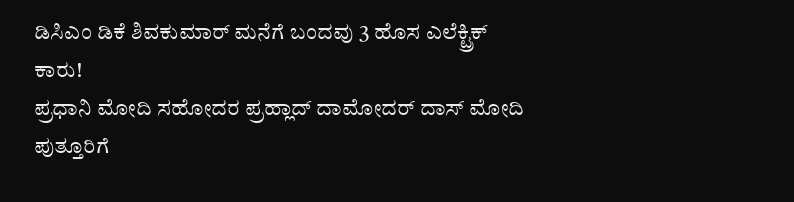ಡಿಸಿಎಂ ಡಿಕೆ ಶಿವಕುಮಾರ್ ಮನೆಗೆ ಬಂದವು 3 ಹೊಸ ಎಲೆಕ್ಟ್ರಿಕ್ ಕಾರು!
ಪ್ರಧಾನಿ ಮೋದಿ ಸಹೋದರ ಪ್ರಹ್ಲಾದ್ ದಾಮೋದರ್ ದಾಸ್ ಮೋದಿ ಪುತ್ತೂರಿಗೆ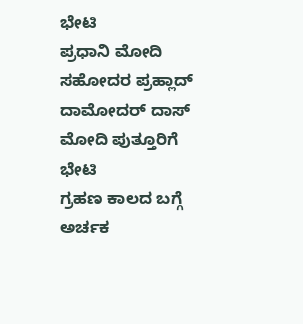ಭೇಟಿ
ಪ್ರಧಾನಿ ಮೋದಿ ಸಹೋದರ ಪ್ರಹ್ಲಾದ್ ದಾಮೋದರ್ ದಾಸ್ ಮೋದಿ ಪುತ್ತೂರಿಗೆ ಭೇಟಿ
ಗ್ರಹಣ ಕಾಲದ ಬಗ್ಗೆ ಅರ್ಚಕ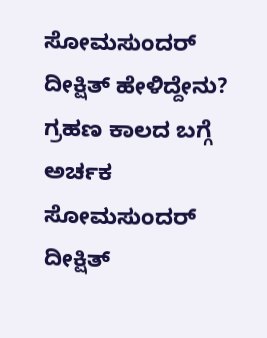ಸೋಮಸುಂದರ್ ದೀಕ್ಷಿತ್ ಹೇಳಿದ್ದೇನು?
ಗ್ರಹಣ ಕಾಲದ ಬಗ್ಗೆ ಅರ್ಚಕ ಸೋಮಸುಂದರ್ ದೀಕ್ಷಿತ್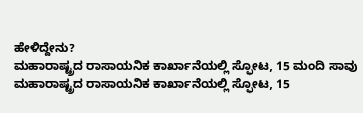ಹೇಳಿದ್ದೇನು?
ಮಹಾರಾಷ್ಟ್ರದ ರಾಸಾಯನಿಕ ಕಾರ್ಖಾನೆಯಲ್ಲಿ ಸ್ಫೋಟ, 15 ಮಂದಿ ಸಾವು
ಮಹಾರಾಷ್ಟ್ರದ ರಾಸಾಯನಿಕ ಕಾರ್ಖಾನೆಯಲ್ಲಿ ಸ್ಫೋಟ, 15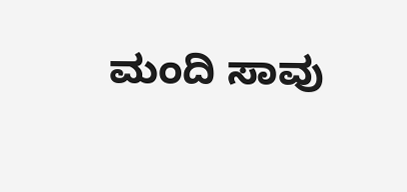ಮಂದಿ ಸಾವು